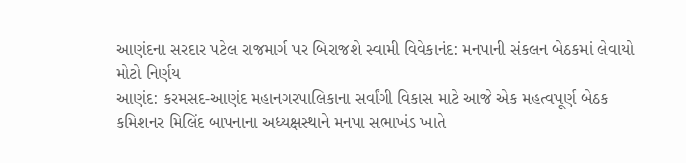આણંદના સરદાર પટેલ રાજમાર્ગ પર બિરાજશે સ્વામી વિવેકાનંદ: મનપાની સંકલન બેઠકમાં લેવાયો મોટો નિર્ણય
આણંદ: કરમસદ-આણંદ મહાનગરપાલિકાના સર્વાંગી વિકાસ માટે આજે એક મહત્વપૂર્ણ બેઠક કમિશનર મિલિંદ બાપનાના અધ્યક્ષસ્થાને મનપા સભાખંડ ખાતે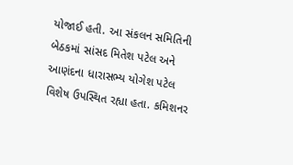યોજાઈ હતી. આ સંકલન સમિતિની બેઠકમાં સાંસદ મિતેશ પટેલ અને આણંદના ધારાસભ્ય યોગેશ પટેલ વિશેષ ઉપસ્થિત રહ્યા હતા. કમિશનર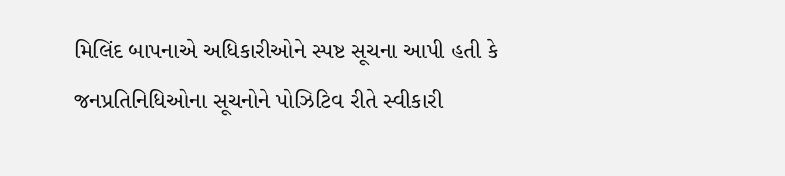મિલિંદ બાપનાએ અધિકારીઓને સ્પષ્ટ સૂચના આપી હતી કે જનપ્રતિનિધિઓના સૂચનોને પોઝિટિવ રીતે સ્વીકારી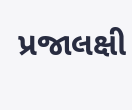પ્રજાલક્ષી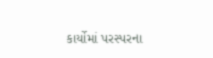કાર્યોમાં પરસ્પરના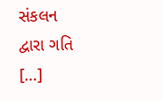સંકલન દ્વારા ગતિ […]